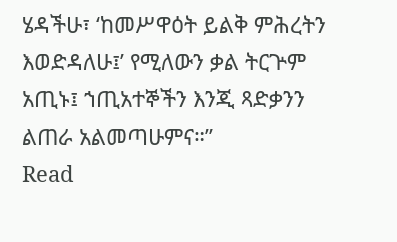ሄዳችሁ፣ ‘ከመሥዋዕት ይልቅ ምሕረትን እወድዳለሁ፤’ የሚለውን ቃል ትርጕም አጢኑ፤ ኀጢአተኞችን እንጂ ጻድቃንን ልጠራ አልመጣሁምና።”
Read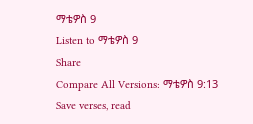ማቴዎስ 9
Listen to ማቴዎስ 9
Share
Compare All Versions: ማቴዎስ 9:13
Save verses, read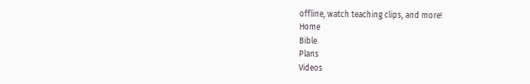offline, watch teaching clips, and more!
Home
Bible
Plans
Videos